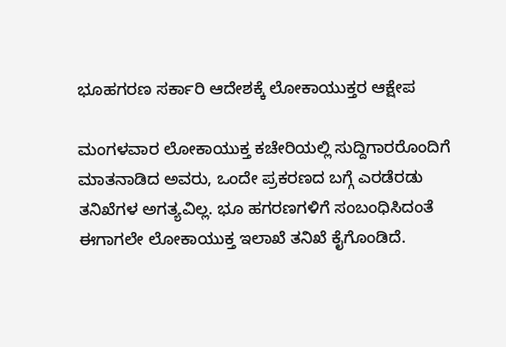ಭೂಹಗರಣ ಸರ್ಕಾರಿ ಆದೇಶಕ್ಕೆ ಲೋಕಾಯುಕ್ತರ ಆಕ್ಷೇಪ

ಮಂಗಳವಾರ ಲೋಕಾಯುಕ್ತ ಕಚೇರಿಯಲ್ಲಿ ಸುದ್ದಿಗಾರರೊಂದಿಗೆ ಮಾತನಾಡಿದ ಅವರು, ಒಂದೇ ಪ್ರಕರಣದ ಬಗ್ಗೆ ಎರಡೆರಡು ತನಿಖೆಗಳ ಅಗತ್ಯವಿಲ್ಲ. ಭೂ ಹಗರಣಗಳಿಗೆ ಸಂಬಂಧಿಸಿದಂತೆ ಈಗಾಗಲೇ ಲೋಕಾಯುಕ್ತ ಇಲಾಖೆ ತನಿಖೆ ಕೈಗೊಂಡಿದೆ.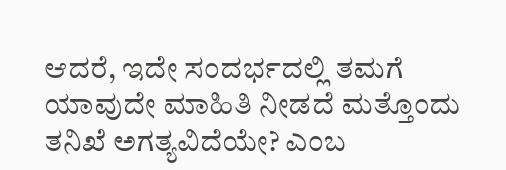ಆದರೆ, ಇದೇ ಸಂದರ್ಭದಲ್ಲಿ ತಮಗೆ ಯಾವುದೇ ಮಾಹಿತಿ ನೀಡದೆ ಮತ್ತೊಂದು ತನಿಖೆ ಅಗತ್ಯವಿದೆಯೇ? ಎಂಬ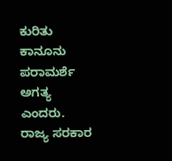ಕುರಿತು ಕಾನೂನು ಪರಾಮರ್ಶೆ ಅಗತ್ಯ ಎಂದರು.
ರಾಜ್ಯ ಸರಕಾರ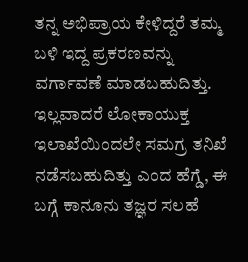ತನ್ನ ಅಭಿಪ್ರಾಯ ಕೇಳಿದ್ದರೆ ತಮ್ಮ ಬಳಿ ಇದ್ದ ಪ್ರಕರಣವನ್ನು ವರ್ಗಾವಣೆ ಮಾಡಬಹುದಿತ್ತು. ಇಲ್ಲವಾದರೆ ಲೋಕಾಯುಕ್ತ ಇಲಾಖೆಯಿಂದಲೇ ಸಮಗ್ರ ತನಿಖೆ ನಡೆಸಬಹುದಿತ್ತು ಎಂದ ಹೆಗ್ಡೆ, ಈ ಬಗ್ಗೆ ಕಾನೂನು ತಜ್ಞರ ಸಲಹೆ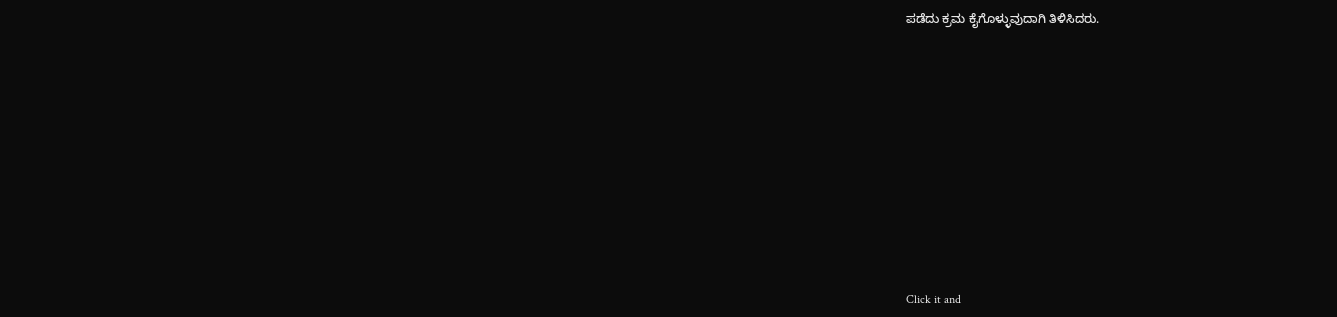ಪಡೆದು ಕ್ರಮ ಕೈಗೊಳ್ಳುವುದಾಗಿ ತಿಳಿಸಿದರು.












Click it and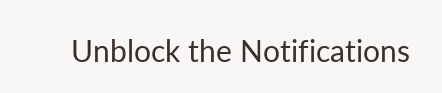Unblock the Notifications